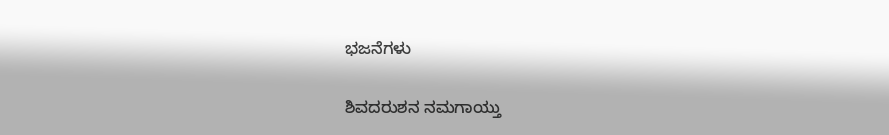ಭಜನೆಗಳು

ಶಿವದರುಶನ ನಮಗಾಯ್ತು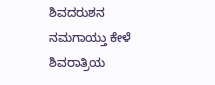ಶಿವದರುಶನ ನಮಗಾಯ್ತು ಕೇಳೆ ಶಿವರಾತ್ರಿಯ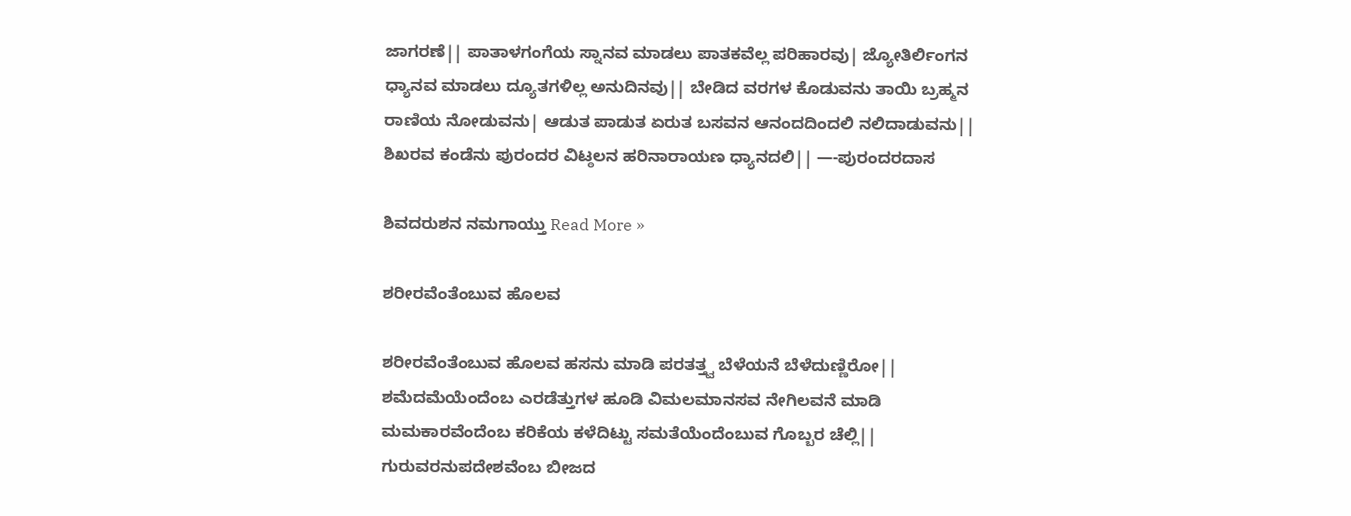ಜಾಗರಣೆ|| ಪಾತಾಳಗಂಗೆಯ ಸ್ನಾನವ ಮಾಡಲು ಪಾತಕವೆಲ್ಲ ಪರಿಹಾರವು| ಜ್ಯೋತಿರ್ಲಿಂಗನ ಧ್ಯಾನವ ಮಾಡಲು ದ್ಯೂತಗಳಿಲ್ಲ ಅನುದಿನವು|| ಬೇಡಿದ ವರಗಳ ಕೊಡುವನು ತಾಯಿ ಬ್ರಹ್ಮನ ರಾಣಿಯ ನೋಡುವನು| ಆಡುತ ಪಾಡುತ ಏರುತ ಬಸವನ ಆನಂದದಿಂದಲಿ ನಲಿದಾಡುವನು|| ಶಿಖರವ ಕಂಡೆನು ಪುರಂದರ ವಿಟ್ಠಲನ ಹರಿನಾರಾಯಣ ಧ್ಯಾನದಲಿ|| —-ಪುರಂದರದಾಸ

ಶಿವದರುಶನ ನಮಗಾಯ್ತು Read More »

ಶರೀರವೆಂತೆಂಬುವ ಹೊಲವ

ಶರೀರವೆಂತೆಂಬುವ ಹೊಲವ ಹಸನು ಮಾಡಿ ಪರತತ್ತ್ವ ಬೆಳೆಯನೆ ಬೆಳೆದುಣ್ಣಿರೋ|| ಶಮೆದಮೆಯೆಂದೆಂಬ ಎರಡೆತ್ತುಗಳ ಹೂಡಿ ವಿಮಲಮಾನಸವ ನೇಗಿಲವನೆ ಮಾಡಿ ಮಮಕಾರವೆಂದೆಂಬ ಕರಿಕೆಯ ಕಳೆದಿಟ್ಟು ಸಮತೆಯೆಂದೆಂಬುವ ಗೊಬ್ಬರ ಚೆಲ್ಲಿ|| ಗುರುವರನುಪದೇಶವೆಂಬ ಬೀಜದ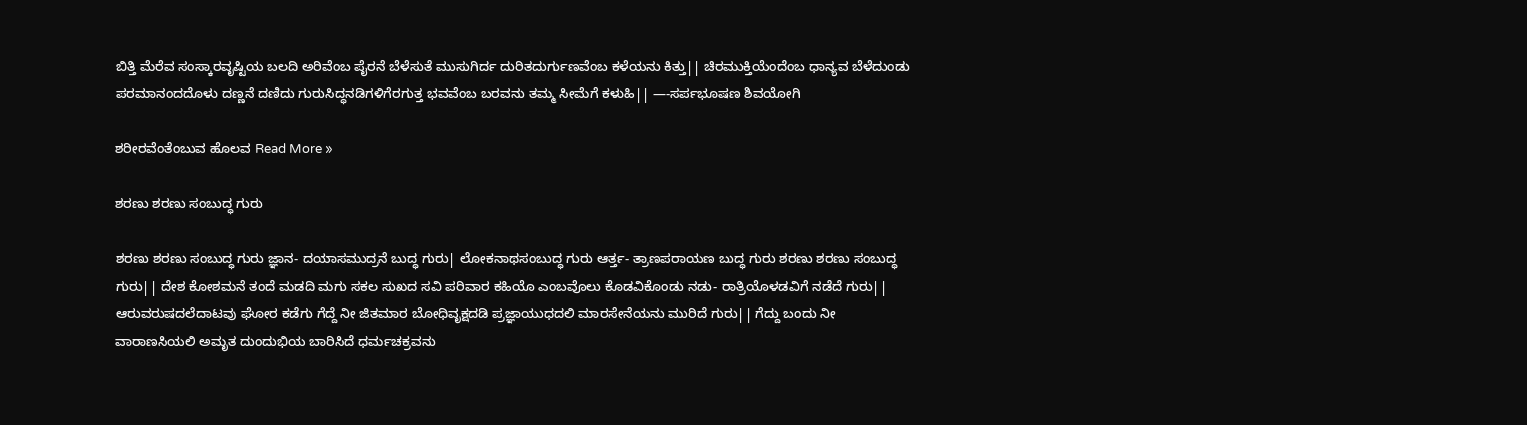ಬಿತ್ತಿ ಮೆರೆವ ಸಂಸ್ಕಾರವೃಷ್ಟಿಯ ಬಲದಿ ಅರಿವೆಂಬ ಪೈರನೆ ಬೆಳೆಸುತೆ ಮುಸುಗಿರ್ದ ದುರಿತದುರ್ಗುಣವೆಂಬ ಕಳೆಯನು ಕಿತ್ತು|| ಚಿರಮುಕ್ತಿಯೆಂದೆಂಬ ಧಾನ್ಯವ ಬೆಳೆದುಂಡು ಪರಮಾನಂದದೊಳು ದಣ್ಣನೆ ದಣಿದು ಗುರುಸಿದ್ಧನಡಿಗಳಿಗೆರಗುತ್ತ ಭವವೆಂಬ ಬರವನು ತಮ್ಮ ಸೀಮೆಗೆ ಕಳುಹಿ|| —-ಸರ್ಪಭೂಷಣ ಶಿವಯೋಗಿ

ಶರೀರವೆಂತೆಂಬುವ ಹೊಲವ Read More »

ಶರಣು ಶರಣು ಸಂಬುದ್ಧ ಗುರು

ಶರಣು ಶರಣು ಸಂಬುದ್ಧ ಗುರು ಜ್ಞಾನ- ದಯಾಸಮುದ್ರನೆ ಬುದ್ಧ ಗುರು| ಲೋಕನಾಥಸಂಬುದ್ಧ ಗುರು ಆರ್ತ್ತ- ತ್ರಾಣಪರಾಯಣ ಬುದ್ಧ ಗುರು ಶರಣು ಶರಣು ಸಂಬುದ್ಧ ಗುರು|| ದೇಶ ಕೋಶಮನೆ ತಂದೆ ಮಡದಿ ಮಗು ಸಕಲ ಸುಖದ ಸವಿ ಪರಿವಾರ ಕಹಿಯೊ ಎಂಬವೊಲು ಕೊಡವಿಕೊಂಡು ನಡು- ರಾತ್ರಿಯೊಳಡವಿಗೆ ನಡೆದೆ ಗುರು|| ಆರುವರುಷದಲೆದಾಟವು ಘೋರ ಕಡೆಗು ಗೆದ್ದೆ ನೀ ಜಿತಮಾರ ಬೋಧಿವೃಕ್ಷದಡಿ ಪ್ರಜ್ಞಾಯುಧದಲಿ ಮಾರಸೇನೆಯನು ಮುರಿದೆ ಗುರು|| ಗೆದ್ದು ಬಂದು ನೀ ವಾರಾಣಸಿಯಲಿ ಅಮೃತ ದುಂದುಭಿಯ ಬಾರಿಸಿದೆ ಧರ್ಮಚಕ್ರವನು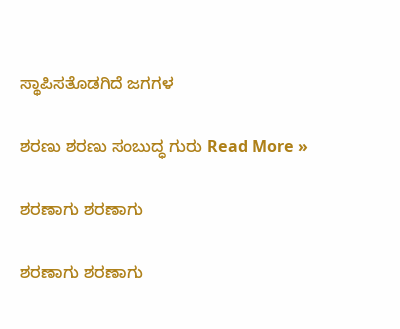ಸ್ಥಾಪಿಸತೊಡಗಿದೆ ಜಗಗಳ

ಶರಣು ಶರಣು ಸಂಬುದ್ಧ ಗುರು Read More »

ಶರಣಾಗು ಶರಣಾಗು

ಶರಣಾಗು ಶರಣಾಗು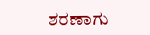ಶರಣಾಗು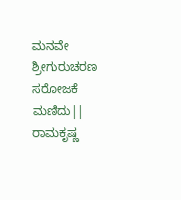ಮನವೇ ಶ್ರೀಗುರುಚರಣ ಸರೋಜಕೆ ಮಣಿದು|| ರಾಮಕೃಷ್ಣ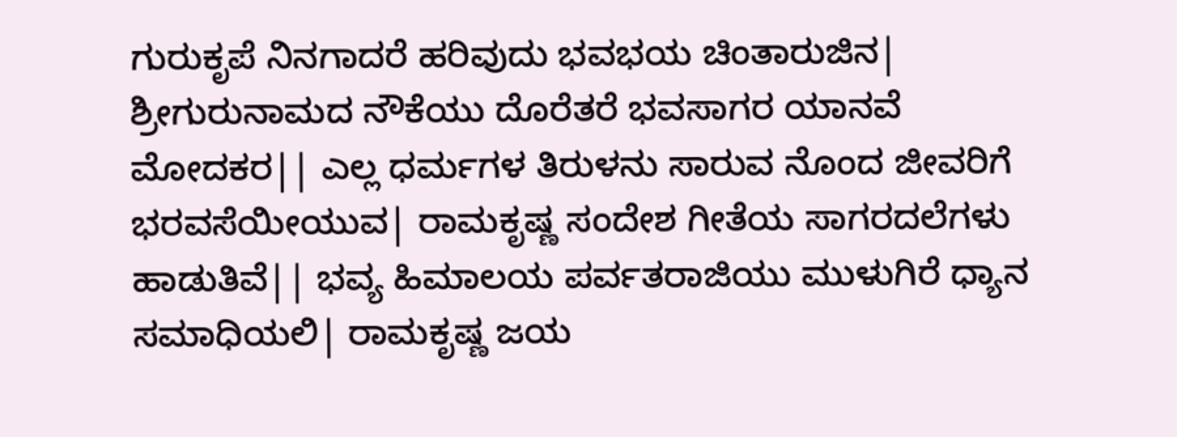ಗುರುಕೃಪೆ ನಿನಗಾದರೆ ಹರಿವುದು ಭವಭಯ ಚಿಂತಾರುಜಿನ| ಶ್ರೀಗುರುನಾಮದ ನೌಕೆಯು ದೊರೆತರೆ ಭವಸಾಗರ ಯಾನವೆ ಮೋದಕರ|| ಎಲ್ಲ ಧರ್ಮಗಳ ತಿರುಳನು ಸಾರುವ ನೊಂದ ಜೀವರಿಗೆ ಭರವಸೆಯೀಯುವ| ರಾಮಕೃಷ್ಣ ಸಂದೇಶ ಗೀತೆಯ ಸಾಗರದಲೆಗಳು ಹಾಡುತಿವೆ|| ಭವ್ಯ ಹಿಮಾಲಯ ಪರ್ವತರಾಜಿಯು ಮುಳುಗಿರೆ ಧ್ಯಾನ ಸಮಾಧಿಯಲಿ| ರಾಮಕೃಷ್ಣ ಜಯ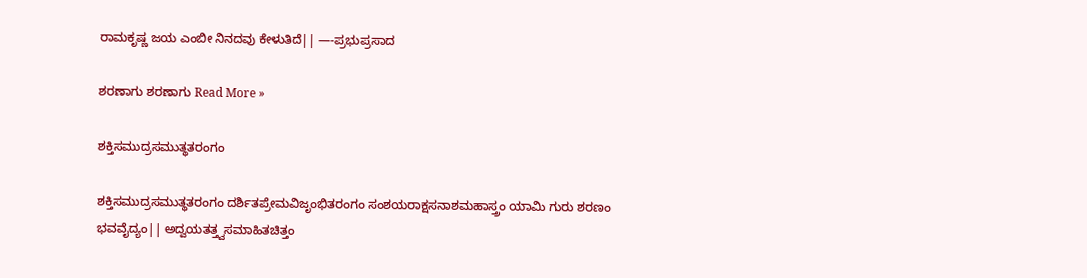ರಾಮಕೃಷ್ಣ ಜಯ ಎಂಬೀ ನಿನದವು ಕೇಳುತಿದೆ|| —-ಪ್ರಭುಪ್ರಸಾದ

ಶರಣಾಗು ಶರಣಾಗು Read More »

ಶಕ್ತಿಸಮುದ್ರಸಮುತ್ಥತರಂಗಂ

ಶಕ್ತಿಸಮುದ್ರಸಮುತ್ಥತರಂಗಂ ದರ್ಶಿತಪ್ರೇಮವಿಜೃಂಭಿತರಂಗಂ ಸಂಶಯರಾಕ್ಷಸನಾಶಮಹಾಸ್ತ್ರಂ ಯಾಮಿ ಗುರು ಶರಣಂ ಭವವೈದ್ಯಂ|| ಅದ್ವಯತತ್ತ್ವಸಮಾಹಿತಚಿತ್ತಂ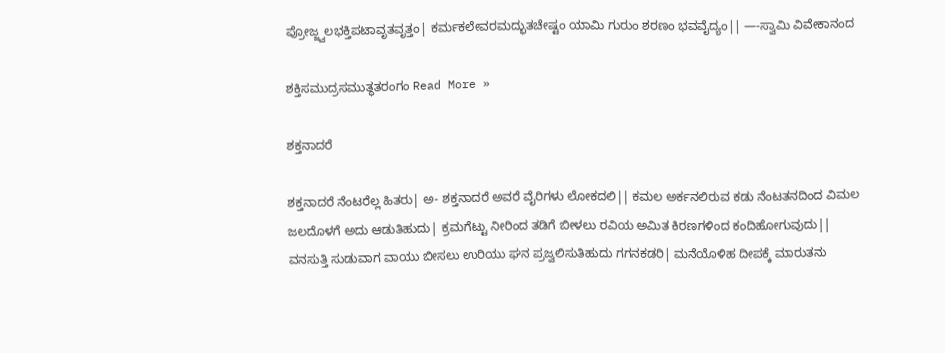ಪ್ರೋಜ್ಜ್ವಲಭಕ್ತಿಪಟಾವೃತವೃತ್ತಂ| ಕರ್ಮಕಲೇವರಮದ್ಭುತಚೇಷ್ಟಂ ಯಾಮಿ ಗುರುಂ ಶರಣಂ ಭವವೈದ್ಯಂ|| —-ಸ್ವಾಮಿ ವಿವೇಕಾನಂದ

ಶಕ್ತಿಸಮುದ್ರಸಮುತ್ಥತರಂಗಂ Read More »

ಶಕ್ತನಾದರೆ

ಶಕ್ತನಾದರೆ ನೆಂಟರೆಲ್ಲ ಹಿತರು| ಅ- ಶಕ್ತನಾದರೆ ಅವರೆ ವೈರಿಗಳು ಲೋಕದಲಿ|| ಕಮಲ ಅರ್ಕನಲಿರುವ ಕಡು ನೆಂಟತನದಿಂದ ವಿಮಲ ಜಲದೊಳಗೆ ಅದು ಆಡುತಿಹುದು| ಕ್ರಮಗೆಟ್ಟು ನೀರಿಂದ ತಡಿಗೆ ಬೀಳಲು ರವಿಯ ಅಮಿತ ಕಿರಣಗಳಿಂದ ಕಂದಿಹೋಗುವುದು|| ವನಸುತ್ತಿ ಸುಡುವಾಗ ವಾಯು ಬೀಸಲು ಉರಿಯು ಘನ ಪ್ರಜ್ವಲಿಸುತಿಹುದು ಗಗನಕಡರಿ| ಮನೆಯೊಳಿಹ ದೀಪಕ್ಕೆ ಮಾರುತನು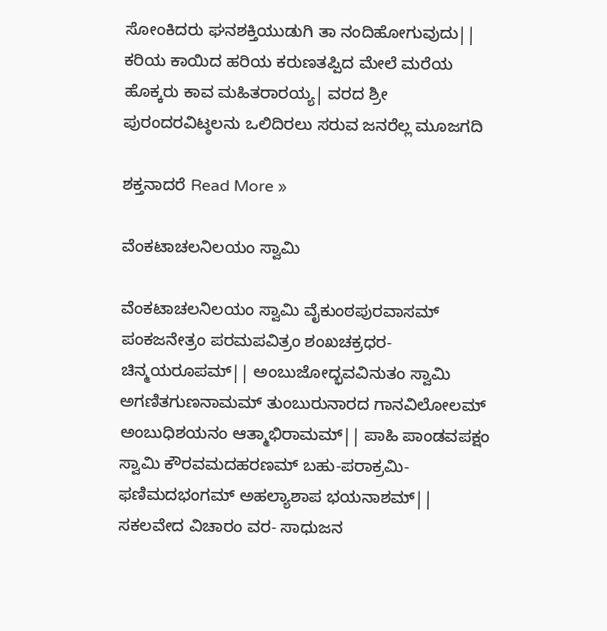ಸೋಂಕಿದರು ಘನಶಕ್ತಿಯುಡುಗಿ ತಾ ನಂದಿಹೋಗುವುದು|| ಕರಿಯ ಕಾಯಿದ ಹರಿಯ ಕರುಣತಪ್ಪಿದ ಮೇಲೆ ಮರೆಯ ಹೊಕ್ಕರು ಕಾವ ಮಹಿತರಾರಯ್ಯ| ವರದ ಶ್ರೀ ಪುರಂದರವಿಟ್ಠಲನು ಒಲಿದಿರಲು ಸರುವ ಜನರೆಲ್ಲ ಮೂಜಗದಿ

ಶಕ್ತನಾದರೆ Read More »

ವೆಂಕಟಾಚಲನಿಲಯಂ ಸ್ವಾಮಿ

ವೆಂಕಟಾಚಲನಿಲಯಂ ಸ್ವಾಮಿ ವೈಕುಂಠಪುರವಾಸಮ್ ಪಂಕಜನೇತ್ರಂ ಪರಮಪವಿತ್ರಂ ಶಂಖಚಕ್ರಧರ-ಚಿನ್ಮಯರೂಪಮ್|| ಅಂಬುಜೋದ್ಭವವಿನುತಂ ಸ್ವಾಮಿ ಅಗಣಿತಗುಣನಾಮಮ್ ತುಂಬುರುನಾರದ ಗಾನವಿಲೋಲಮ್ ಅಂಬುಧಿಶಯನಂ ಆತ್ಮಾಭಿರಾಮಮ್|| ಪಾಹಿ ಪಾಂಡವಪಕ್ಷಂ ಸ್ವಾಮಿ ಕೌರವಮದಹರಣಮ್ ಬಹು-ಪರಾಕ್ರಮಿ-ಫಣಿಮದಭಂಗಮ್ ಅಹಲ್ಯಾಶಾಪ ಭಯನಾಶಮ್|| ಸಕಲವೇದ ವಿಚಾರಂ ವರ- ಸಾಧುಜನ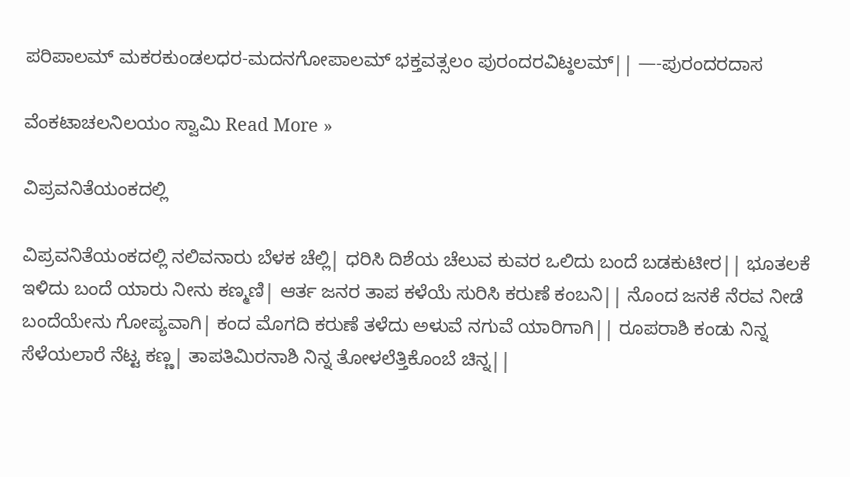ಪರಿಪಾಲಮ್ ಮಕರಕುಂಡಲಧರ-ಮದನಗೋಪಾಲಮ್ ಭಕ್ತವತ್ಸಲಂ ಪುರಂದರವಿಟ್ಠಲಮ್|| —-ಪುರಂದರದಾಸ

ವೆಂಕಟಾಚಲನಿಲಯಂ ಸ್ವಾಮಿ Read More »

ವಿಪ್ರವನಿತೆಯಂಕದಲ್ಲಿ

ವಿಪ್ರವನಿತೆಯಂಕದಲ್ಲಿ ನಲಿವನಾರು ಬೆಳಕ ಚೆಲ್ಲಿ| ಧರಿಸಿ ದಿಶೆಯ ಚೆಲುವ ಕುವರ ಒಲಿದು ಬಂದೆ ಬಡಕುಟೀರ|| ಭೂತಲಕೆ ಇಳಿದು ಬಂದೆ ಯಾರು ನೀನು ಕಣ್ಮಣಿ| ಆರ್ತ ಜನರ ತಾಪ ಕಳೆಯೆ ಸುರಿಸಿ ಕರುಣೆ ಕಂಬನಿ|| ನೊಂದ ಜನಕೆ ನೆರವ ನೀಡೆ ಬಂದೆಯೇನು ಗೋಪ್ಯವಾಗಿ| ಕಂದ ಮೊಗದಿ ಕರುಣೆ ತಳೆದು ಅಳುವೆ ನಗುವೆ ಯಾರಿಗಾಗಿ|| ರೂಪರಾಶಿ ಕಂಡು ನಿನ್ನ ಸೆಳೆಯಲಾರೆ ನೆಟ್ಟ ಕಣ್ಣ| ತಾಪತಿಮಿರನಾಶಿ ನಿನ್ನ ತೋಳಲೆತ್ತಿಕೊಂಬೆ ಚಿನ್ನ||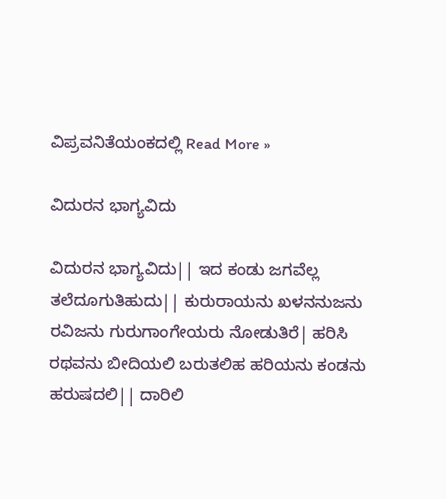ವಿಪ್ರವನಿತೆಯಂಕದಲ್ಲಿ Read More »

ವಿದುರನ ಭಾಗ್ಯವಿದು

ವಿದುರನ ಭಾಗ್ಯವಿದು|| ಇದ ಕಂಡು ಜಗವೆಲ್ಲ ತಲೆದೂಗುತಿಹುದು|| ಕುರುರಾಯನು ಖಳನನುಜನು ರವಿಜನು ಗುರುಗಾಂಗೇಯರು ನೋಡುತಿರೆ| ಹರಿಸಿ ರಥವನು ಬೀದಿಯಲಿ ಬರುತಲಿಹ ಹರಿಯನು ಕಂಡನು ಹರುಷದಲಿ|| ದಾರಿಲಿ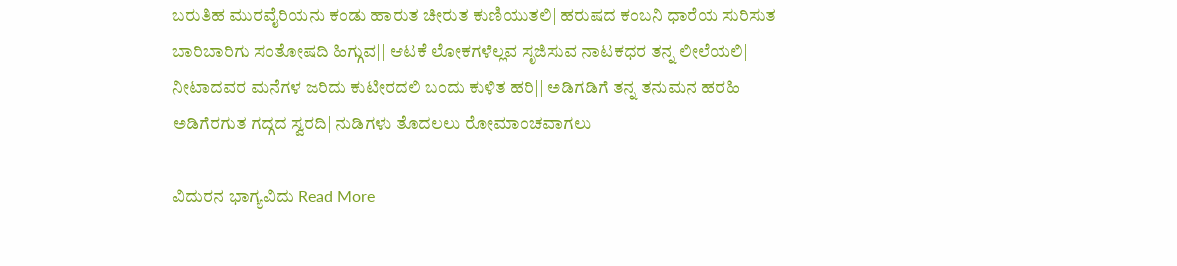ಬರುತಿಹ ಮುರವೈರಿಯನು ಕಂಡು ಹಾರುತ ಚೀರುತ ಕುಣಿಯುತಲಿ| ಹರುಷದ ಕಂಬನಿ ಧಾರೆಯ ಸುರಿಸುತ ಬಾರಿಬಾರಿಗು ಸಂತೋಷದಿ ಹಿಗ್ಗುವ|| ಆಟಕೆ ಲೋಕಗಳೆಲ್ಲವ ಸೃಜಿಸುವ ನಾಟಕಧರ ತನ್ನ ಲೀಲೆಯಲಿ| ನೀಟಾದವರ ಮನೆಗಳ ಜರಿದು ಕುಟೀರದಲಿ ಬಂದು ಕುಳಿತ ಹರಿ|| ಅಡಿಗಡಿಗೆ ತನ್ನ ತನುಮನ ಹರಹಿ ಅಡಿಗೆರಗುತ ಗದ್ಗದ ಸ್ವರದಿ| ನುಡಿಗಳು ತೊದಲಲು ರೋಮಾಂಚವಾಗಲು

ವಿದುರನ ಭಾಗ್ಯವಿದು Read More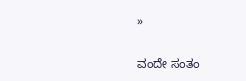»

ವಂದೇ ಸಂತಂ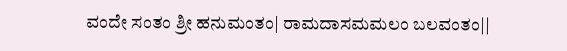ವಂದೇ ಸಂತಂ ಶ್ರೀ ಹನುಮಂತಂ| ರಾಮದಾಸಮಮಲಂ ಬಲವಂತಂ||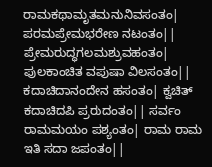ರಾಮಕಥಾಮೃತಮನುನಿವಸಂತಂ| ಪರಮಪ್ರೇಮಭರೇಣ ನಟಂತಂ|| ಪ್ರೇಮರುದ್ಧಗಲಮಶ್ರುವಹಂತಂ| ಪುಲಕಾಂಚಿತ ವಪುಷಾ ವಿಲಸಂತಂ|| ಕದಾಚಿದಾನಂದೇನ ಹಸಂತಂ| ಕ್ವಚಿತ್ ಕದಾಚಿದಪಿ ಪ್ರರುದಂತಂ|| ಸರ್ವಂ ರಾಮಮಯಂ ಪಶ್ಯಂತಂ| ರಾಮ ರಾಮ ಇತಿ ಸದಾ ಜಪಂತಂ||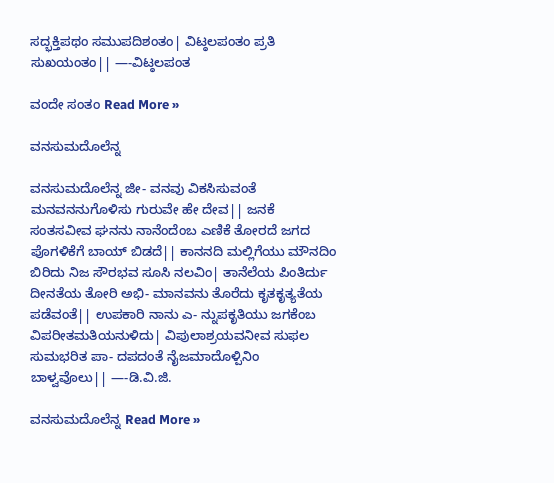ಸದ್ಭಕ್ತಿಪಥಂ ಸಮುಪದಿಶಂತಂ| ವಿಟ್ಠಲಪಂತಂ ಪ್ರತಿ ಸುಖಯಂತಂ|| —-ವಿಟ್ಠಲಪಂತ

ವಂದೇ ಸಂತಂ Read More »

ವನಸುಮದೊಲೆನ್ನ

ವನಸುಮದೊಲೆನ್ನ ಜೀ- ವನವು ವಿಕಸಿಸುವಂತೆ ಮನವನನುಗೊಳಿಸು ಗುರುವೇ ಹೇ ದೇವ|| ಜನಕೆ ಸಂತಸವೀವ ಘನನು ನಾನೆಂದೆಂಬ ಎಣಿಕೆ ತೋರದೆ ಜಗದ ಪೊಗಳಿಕೆಗೆ ಬಾಯ್ ಬಿಡದೆ|| ಕಾನನದಿ ಮಲ್ಲಿಗೆಯು ಮೌನದಿಂ ಬಿರಿದು ನಿಜ ಸೌರಭವ ಸೂಸಿ ನಲವಿಂ| ತಾನೆಲೆಯ ಪಿಂತಿರ್ದು ದೀನತೆಯ ತೋರಿ ಅಭಿ- ಮಾನವನು ತೊರೆದು ಕೃತಕೃತ್ಯತೆಯ ಪಡೆವಂತೆ|| ಉಪಕಾರಿ ನಾನು ಎ- ನ್ನುಪಕೃತಿಯು ಜಗಕೆಂಬ ವಿಪರೀತಮತಿಯನುಳಿದು| ವಿಪುಲಾಶ್ರಯವನೀವ ಸುಫಲ ಸುಮಭರಿತ ಪಾ- ದಪದಂತೆ ನೈಜಮಾದೊಳ್ಪಿನಿಂ ಬಾಳ್ವವೊಲು|| —-ಡಿ.ವಿ.ಜಿ.

ವನಸುಮದೊಲೆನ್ನ Read More »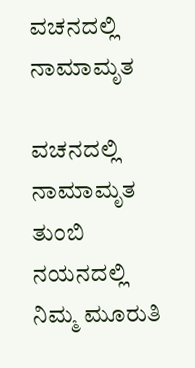ವಚನದಲ್ಲಿ ನಾಮಾಮೃತ

ವಚನದಲ್ಲಿ ನಾಮಾಮೃತ ತುಂಬಿ ನಯನದಲ್ಲಿ ನಿಮ್ಮ ಮೂರುತಿ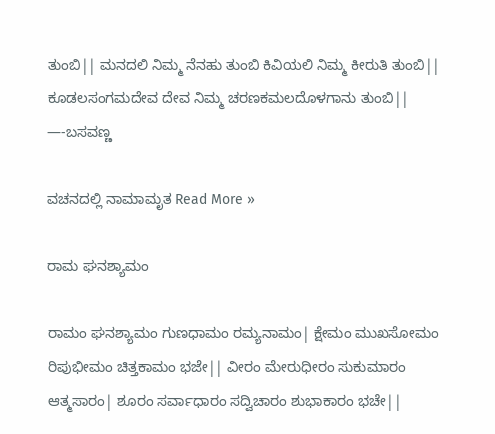ತುಂಬಿ|| ಮನದಲಿ ನಿಮ್ಮ ನೆನಹು ತುಂಬಿ ಕಿವಿಯಲಿ ನಿಮ್ಮ ಕೀರುತಿ ತುಂಬಿ|| ಕೂಡಲಸಂಗಮದೇವ ದೇವ ನಿಮ್ಮ ಚರಣಕಮಲದೊಳಗಾನು ತುಂಬಿ|| —-ಬಸವಣ್ಣ

ವಚನದಲ್ಲಿ ನಾಮಾಮೃತ Read More »

ರಾಮ ಘನಶ್ಯಾಮಂ

ರಾಮಂ ಘನಶ್ಯಾಮಂ ಗುಣಧಾಮಂ ರಮ್ಯನಾಮಂ| ಕ್ಷೇಮಂ ಮುಖಸೋಮಂ ರಿಪುಭೀಮಂ ಚಿತ್ತಕಾಮಂ ಭಜೇ|| ವೀರಂ ಮೇರುಧೀರಂ ಸುಕುಮಾರಂ ಆತ್ಮಸಾರಂ| ಶೂರಂ ಸರ್ವಾಧಾರಂ ಸದ್ವಿಚಾರಂ ಶುಭಾಕಾರಂ ಭಚೇ||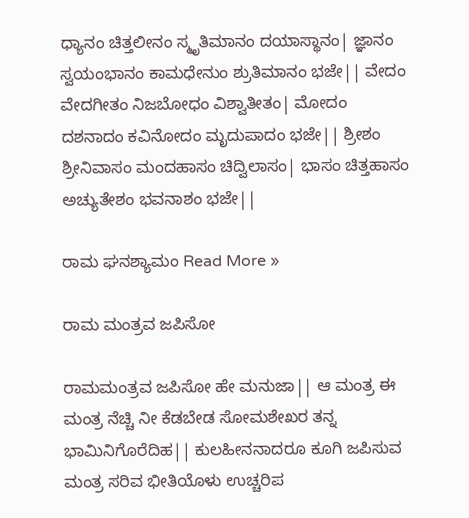ಧ್ಯಾನಂ ಚಿತ್ತಲೀನಂ ಸ್ಮೃತಿಮಾನಂ ದಯಾಸ್ಥಾನಂ| ಜ್ಞಾನಂ ಸ್ವಯಂಭಾನಂ ಕಾಮಧೇನುಂ ಶ್ರುತಿಮಾನಂ ಭಜೇ|| ವೇದಂ ವೇದಗೀತಂ ನಿಜಬೋಧಂ ವಿಶ್ವಾತೀತಂ| ಮೋದಂ ದಶನಾದಂ ಕವಿನೋದಂ ಮೃದುಪಾದಂ ಭಜೇ|| ಶ್ರೀಶಂ ಶ್ರೀನಿವಾಸಂ ಮಂದಹಾಸಂ ಚಿದ್ವಿಲಾಸಂ| ಭಾಸಂ ಚಿತ್ತಹಾಸಂ ಅಚ್ಯುತೇಶಂ ಭವನಾಶಂ ಭಜೇ||

ರಾಮ ಘನಶ್ಯಾಮಂ Read More »

ರಾಮ ಮಂತ್ರವ ಜಪಿಸೋ

ರಾಮಮಂತ್ರವ ಜಪಿಸೋ ಹೇ ಮನುಜಾ|| ಆ ಮಂತ್ರ ಈ ಮಂತ್ರ ನೆಚ್ಚಿ ನೀ ಕೆಡಬೇಡ ಸೋಮಶೇಖರ ತನ್ನ ಭಾಮಿನಿಗೊರೆದಿಹ|| ಕುಲಹೀನನಾದರೂ ಕೂಗಿ ಜಪಿಸುವ ಮಂತ್ರ ಸರಿವ ಭೀತಿಯೊಳು ಉಚ್ಚರಿಪ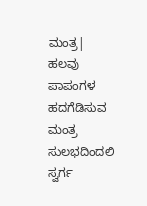ಮಂತ್ರ| ಹಲವು ಪಾಪಂಗಳ ಹದಗೆಡಿಸುವ ಮಂತ್ರ ಸುಲಭದಿಂದಲಿ ಸ್ವರ್ಗ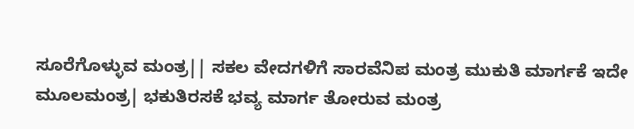ಸೂರೆಗೊಳ್ಳುವ ಮಂತ್ರ|| ಸಕಲ ವೇದಗಳಿಗೆ ಸಾರವೆನಿಪ ಮಂತ್ರ ಮುಕುತಿ ಮಾರ್ಗಕೆ ಇದೇ ಮೂಲಮಂತ್ರ| ಭಕುತಿರಸಕೆ ಭವ್ಯ ಮಾರ್ಗ ತೋರುವ ಮಂತ್ರ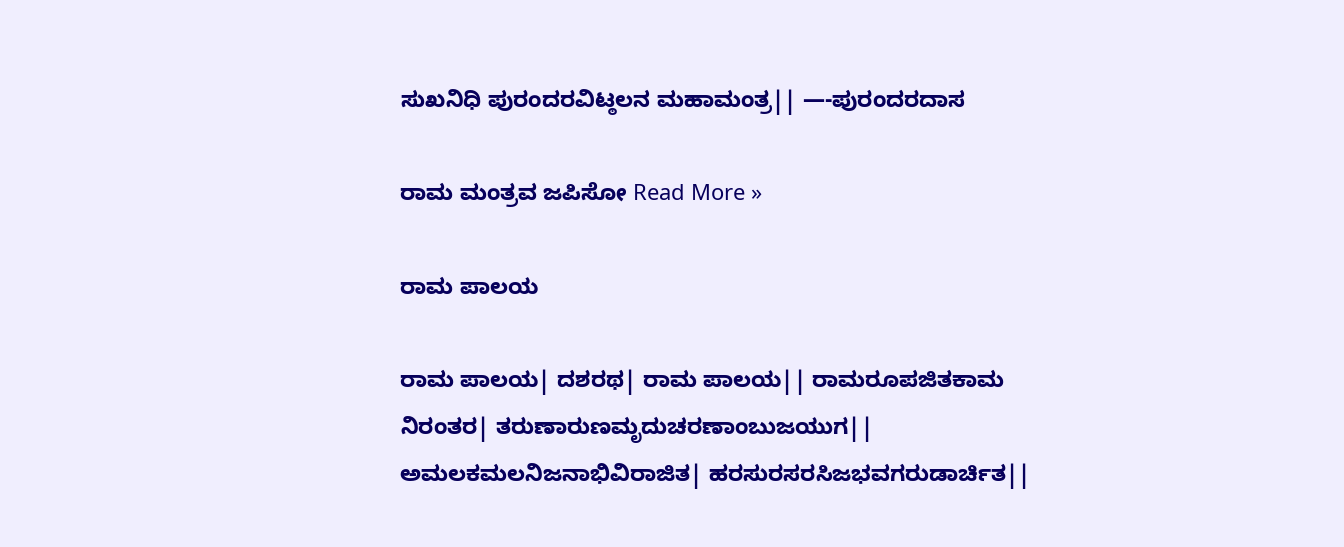ಸುಖನಿಧಿ ಪುರಂದರವಿಟ್ಠಲನ ಮಹಾಮಂತ್ರ|| —-ಪುರಂದರದಾಸ

ರಾಮ ಮಂತ್ರವ ಜಪಿಸೋ Read More »

ರಾಮ ಪಾಲಯ

ರಾಮ ಪಾಲಯ| ದಶರಥ| ರಾಮ ಪಾಲಯ|| ರಾಮರೂಪಜಿತಕಾಮ ನಿರಂತರ| ತರುಣಾರುಣಮೃದುಚರಣಾಂಬುಜಯುಗ|| ಅಮಲಕಮಲನಿಜನಾಭಿವಿರಾಜಿತ| ಹರಸುರಸರಸಿಜಭವಗರುಡಾರ್ಚಿತ||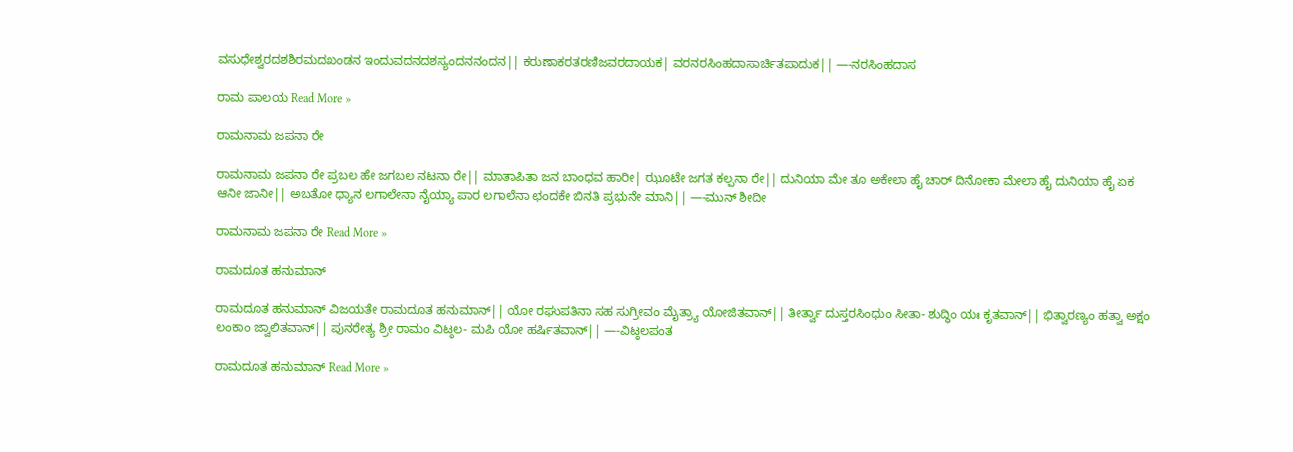ವಸುಧೇಶ್ವರದಶಶಿರಮದಖಂಡನ ಇಂದುವದನದಶಸ್ಯಂದನನಂದನ|| ಕರುಣಾಕರತರಣಿಜವರದಾಯಕ| ವರನರಸಿಂಹದಾಸಾರ್ಚಿತಪಾದುಕ|| —-ನರಸಿಂಹದಾಸ

ರಾಮ ಪಾಲಯ Read More »

ರಾಮನಾಮ ಜಪನಾ ರೇ

ರಾಮನಾಮ ಜಪನಾ ರೇ ಪ್ರಬಲ ಹೇ ಜಗಬಲ ನಟನಾ ರೇ|| ಮಾತಾಪಿತಾ ಜನ ಬಾಂಧವ ಹಾರೀ| ಝೂಟೇ ಜಗತ ಕಲ್ಪನಾ ರೇ|| ದುನಿಯಾ ಮೇ ತೂ ಅಕೇಲಾ ಹೈ ಚಾರ್ ದಿನೋಕಾ ಮೇಲಾ ಹೈ ದುನಿಯಾ ಹೈ ಏಕ ಆನೀ ಜಾನೀ|| ಅಬತೋ ಧ್ಯಾನ ಲಗಾಲೇನಾ ನೈಯ್ಯಾ ಪಾರ ಲಗಾಲೆನಾ ಛಂದಕೇ ಬಿನತಿ ಪ್ರಭುನೇ ಮಾನಿ|| —-ಮುನ್ ಶೀದೀ

ರಾಮನಾಮ ಜಪನಾ ರೇ Read More »

ರಾಮದೂತ ಹನುಮಾನ್

ರಾಮದೂತ ಹನುಮಾನ್ ವಿಜಯತೇ ರಾಮದೂತ ಹನುಮಾನ್|| ಯೋ ರಘುಪತಿನಾ ಸಹ ಸುಗ್ರೀವಂ ಮೈತ್ರ್ಯಾ ಯೋಜಿತವಾನ್|| ತೀರ್ತ್ವಾ ದುಸ್ತರಸಿಂಧುಂ ಸೀತಾ- ಶುದ್ಧಿಂ ಯಃ ಕೃತವಾನ್|| ಭಿತ್ವಾರಣ್ಯಂ ಹತ್ವಾ ಅಕ್ಷಂ ಲಂಕಾಂ ಜ್ವಾಲಿತವಾನ್|| ಪುನರೇತ್ಯ ಶ್ರೀ ರಾಮಂ ವಿಟ್ಠಲ- ಮಪಿ ಯೋ ಹರ್ಷಿತವಾನ್|| —-ವಿಟ್ಠಲಪಂತ

ರಾಮದೂತ ಹನುಮಾನ್ Read More »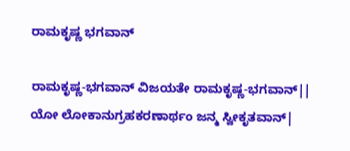ರಾಮಕೃಷ್ಣ ಭಗವಾನ್

ರಾಮಕೃಷ್ಣ-ಭಗವಾನ್ ವಿಜಯತೇ ರಾಮಕೃಷ್ಣ-ಭಗವಾನ್|| ಯೋ ಲೋಕಾನುಗ್ರಹಕರಣಾರ್ಥಂ ಜನ್ಮ ಸ್ವೀಕೃತವಾನ್|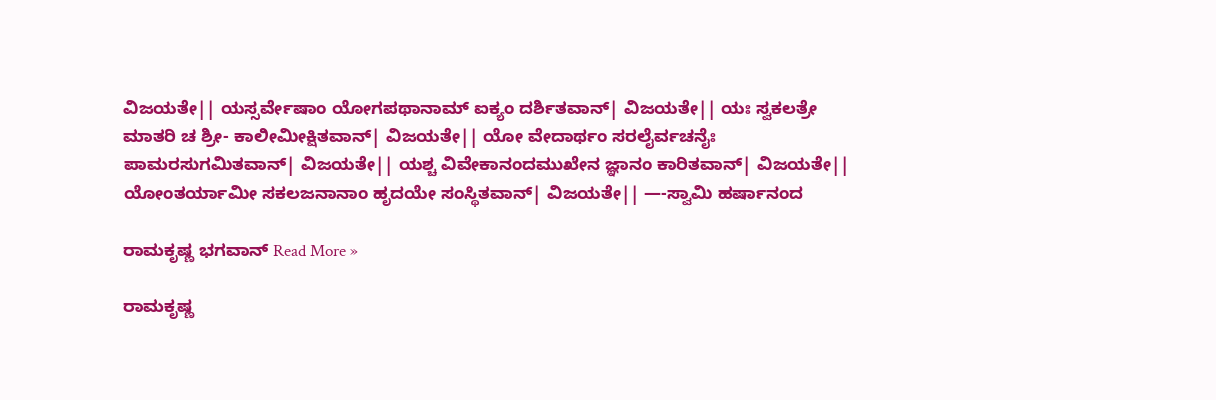ವಿಜಯತೇ|| ಯಸ್ಸರ್ವೇಷಾಂ ಯೋಗಪಥಾನಾಮ್ ಐಕ್ಯಂ ದರ್ಶಿತವಾನ್| ವಿಜಯತೇ|| ಯಃ ಸ್ವಕಲತ್ರೇ ಮಾತರಿ ಚ ಶ್ರೀ- ಕಾಲೀಮೀಕ್ಷಿತವಾನ್| ವಿಜಯತೇ|| ಯೋ ವೇದಾರ್ಥಂ ಸರಲೈರ್ವಚನೈಃ ಪಾಮರಸುಗಮಿತವಾನ್| ವಿಜಯತೇ|| ಯಶ್ಚ ವಿವೇಕಾನಂದಮುಖೇನ ಜ್ಞಾನಂ ಕಾರಿತವಾನ್| ವಿಜಯತೇ|| ಯೋಂತರ್ಯಾಮೀ ಸಕಲಜನಾನಾಂ ಹೃದಯೇ ಸಂಸ್ಥಿತವಾನ್| ವಿಜಯತೇ|| —-ಸ್ವಾಮಿ ಹರ್ಷಾನಂದ

ರಾಮಕೃಷ್ಣ ಭಗವಾನ್ Read More »

ರಾಮಕೃಷ್ಣ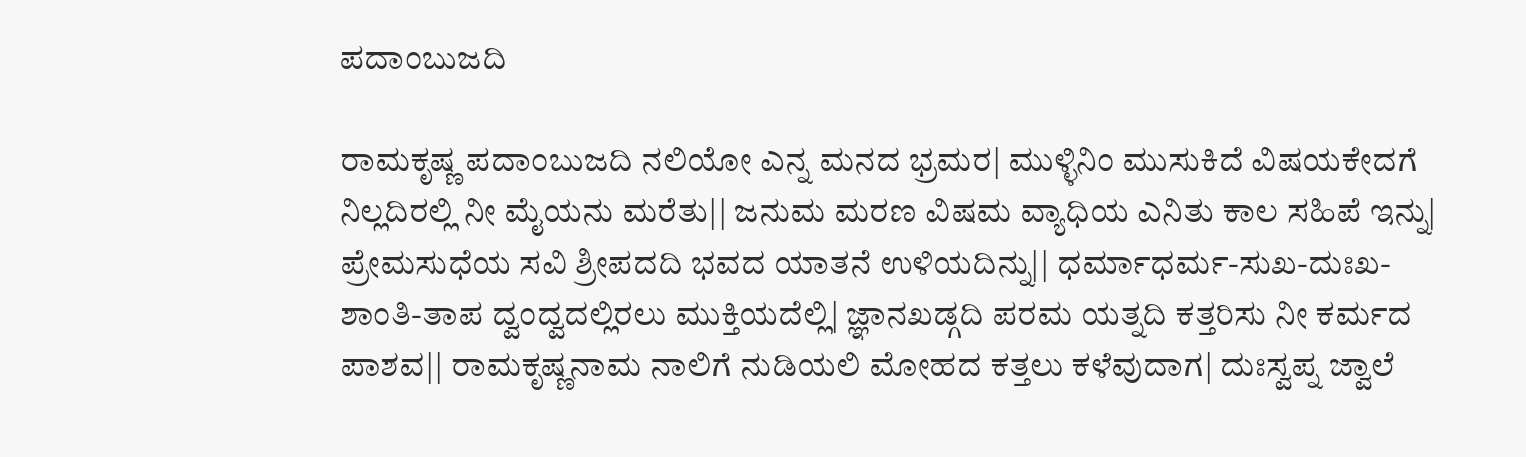ಪದಾಂಬುಜದಿ

ರಾಮಕೃಷ್ಣ ಪದಾಂಬುಜದಿ ನಲಿಯೋ ಎನ್ನ ಮನದ ಭ್ರಮರ| ಮುಳ್ಳಿನಿಂ ಮುಸುಕಿದೆ ವಿಷಯಕೇದಗೆ ನಿಲ್ಲದಿರಲ್ಲಿ ನೀ ಮೈಯನು ಮರೆತು|| ಜನುಮ ಮರಣ ವಿಷಮ ವ್ಯಾಧಿಯ ಎನಿತು ಕಾಲ ಸಹಿಪೆ ಇನ್ನು| ಪ್ರೇಮಸುಧೆಯ ಸವಿ ಶ್ರೀಪದದಿ ಭವದ ಯಾತನೆ ಉಳಿಯದಿನ್ನು|| ಧರ್ಮಾಧರ್ಮ-ಸುಖ-ದುಃಖ-ಶಾಂತಿ-ತಾಪ ದ್ವಂದ್ವದಲ್ಲಿರಲು ಮುಕ್ತಿಯದೆಲ್ಲಿ| ಜ್ಞಾನಖಡ್ಗದಿ ಪರಮ ಯತ್ನದಿ ಕತ್ತರಿಸು ನೀ ಕರ್ಮದ ಪಾಶವ|| ರಾಮಕೃಷ್ಣನಾಮ ನಾಲಿಗೆ ನುಡಿಯಲಿ ಮೋಹದ ಕತ್ತಲು ಕಳೆವುದಾಗ| ದುಃಸ್ವಪ್ನ ಜ್ವಾಲೆ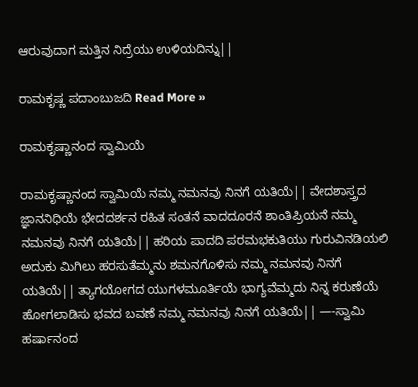ಆರುವುದಾಗ ಮತ್ತಿನ ನಿದ್ರೆಯು ಉಳಿಯದಿನ್ನು||

ರಾಮಕೃಷ್ಣ ಪದಾಂಬುಜದಿ Read More »

ರಾಮಕೃಷ್ಣಾನಂದ ಸ್ವಾಮಿಯೆ

ರಾಮಕೃಷ್ಣಾನಂದ ಸ್ವಾಮಿಯೆ ನಮ್ಮ ನಮನವು ನಿನಗೆ ಯತಿಯೆ|| ವೇದಶಾಸ್ತ್ರದ ಜ್ಞಾನನಿಧಿಯೆ ಭೇದದರ್ಶನ ರಹಿತ ಸಂತನೆ ವಾದದೂರನೆ ಶಾಂತಿಪ್ರಿಯನೆ ನಮ್ಮ ನಮನವು ನಿನಗೆ ಯತಿಯೆ|| ಹರಿಯ ಪಾದದಿ ಪರಮಭಕುತಿಯು ಗುರುವಿನಡಿಯಲಿ ಅದುಕು ಮಿಗಿಲು ಹರಸುತೆಮ್ಮನು ಶಮನಗೊಳಿಸು ನಮ್ಮ ನಮನವು ನಿನಗೆ ಯತಿಯೆ|| ತ್ಯಾಗಯೋಗದ ಯುಗಳಮೂರ್ತಿಯೆ ಭಾಗ್ಯವೆಮ್ಮದು ನಿನ್ನ ಕರುಣೆಯೆ ಹೋಗಲಾಡಿಸು ಭವದ ಬವಣೆ ನಮ್ಮ ನಮನವು ನಿನಗೆ ಯತಿಯೆ|| —-ಸ್ವಾಮಿ ಹರ್ಷಾನಂದ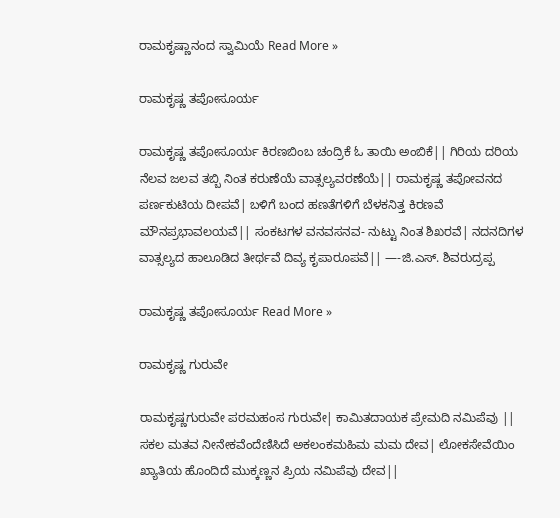ರಾಮಕೃಷ್ಣಾನಂದ ಸ್ವಾಮಿಯೆ Read More »

ರಾಮಕೃಷ್ಣ ತಪೋಸೂರ್ಯ

ರಾಮಕೃಷ್ಣ ತಪೋಸೂರ್ಯ ಕಿರಣಬಿಂಬ ಚಂದ್ರಿಕೆ ಓ ತಾಯಿ ಅಂಬಿಕೆ|| ಗಿರಿಯ ದರಿಯ ನೆಲವ ಜಲವ ತಬ್ಬಿ ನಿಂತ ಕರುಣೆಯೆ ವಾತ್ಸಲ್ಯವರಣೆಯೆ|| ರಾಮಕೃಷ್ಣ ತಪೋವನದ ಪರ್ಣಕುಟಿಯ ದೀಪವೆ| ಬಳಿಗೆ ಬಂದ ಹಣತೆಗಳಿಗೆ ಬೆಳಕನಿತ್ತ ಕಿರಣವೆ ಮೌನಪ್ರಭಾವಲಯವೆ|| ಸಂಕಟಗಳ ವನವಸನವ- ನುಟ್ಟು ನಿಂತ ಶಿಖರವೆ| ನದನದಿಗಳ ವಾತ್ಸಲ್ಯದ ಹಾಲೂಡಿದ ತೀರ್ಥವೆ ದಿವ್ಯ ಕೃಪಾರೂಪವೆ|| —-ಜಿ.ಎಸ್. ಶಿವರುದ್ರಪ್ಪ

ರಾಮಕೃಷ್ಣ ತಪೋಸೂರ್ಯ Read More »

ರಾಮಕೃಷ್ಣ ಗುರುವೇ

ರಾಮಕೃಷ್ಣಗುರುವೇ ಪರಮಹಂಸ ಗುರುವೇ| ಕಾಮಿತದಾಯಕ ಪ್ರೇಮದಿ ನಮಿಪೆವು || ಸಕಲ ಮತವ ನೀನೇಕವೆಂದೆಣಿಸಿದೆ ಅಕಲಂಕಮಹಿಮ ಮಮ ದೇವ| ಲೋಕಸೇವೆಯಿಂ ಖ್ಯಾತಿಯ ಹೊಂದಿದೆ ಮುಕ್ಕಣ್ಣನ ಪ್ರಿಯ ನಮಿಪೆವು ದೇವ||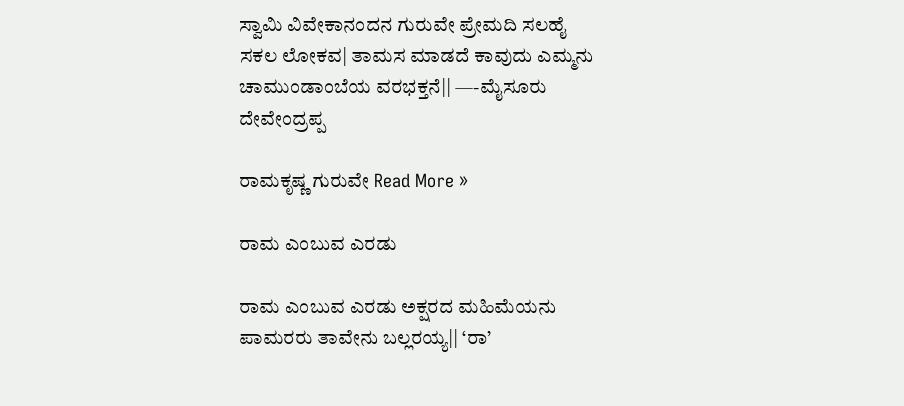ಸ್ವಾಮಿ ವಿವೇಕಾನಂದನ ಗುರುವೇ ಪ್ರೇಮದಿ ಸಲಹೈ ಸಕಲ ಲೋಕವ| ತಾಮಸ ಮಾಡದೆ ಕಾವುದು ಎಮ್ಮನು ಚಾಮುಂಡಾಂಬೆಯ ವರಭಕ್ತನೆ|| —-ಮೈಸೂರು ದೇವೇಂದ್ರಪ್ಪ

ರಾಮಕೃಷ್ಣ ಗುರುವೇ Read More »

ರಾಮ ಎಂಬುವ ಎರಡು

ರಾಮ ಎಂಬುವ ಎರಡು ಅಕ್ಷರದ ಮಹಿಮೆಯನು ಪಾಮರರು ತಾವೇನು ಬಲ್ಲರಯ್ಯ|| ‘ರಾ’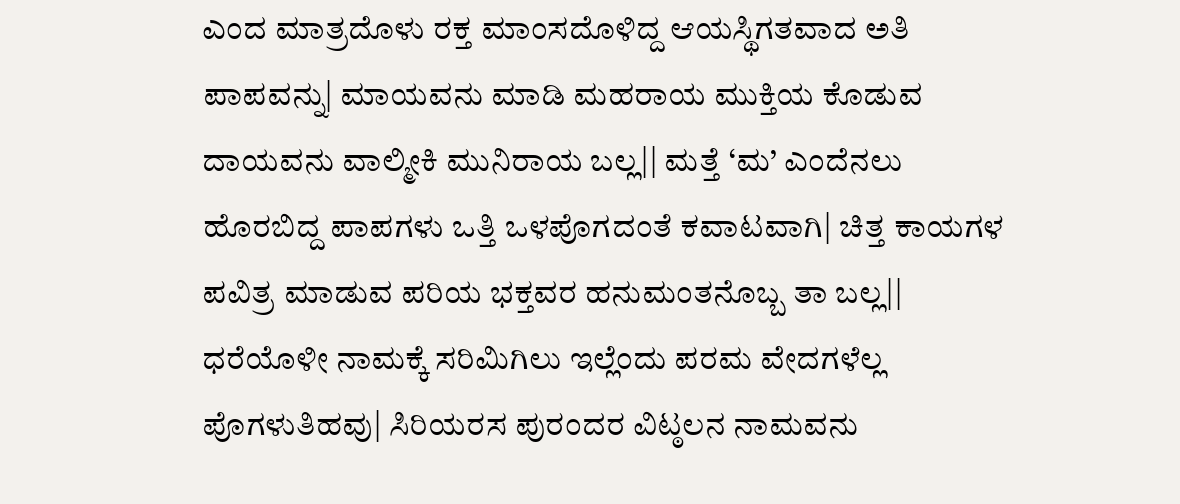ಎಂದ ಮಾತ್ರದೊಳು ರಕ್ತ ಮಾಂಸದೊಳಿದ್ದ ಆಯಸ್ಥಿಗತವಾದ ಅತಿ ಪಾಪವನ್ನು| ಮಾಯವನು ಮಾಡಿ ಮಹರಾಯ ಮುಕ್ತಿಯ ಕೊಡುವ ದಾಯವನು ವಾಲ್ಮೀಕಿ ಮುನಿರಾಯ ಬಲ್ಲ|| ಮತ್ತೆ ‘ಮ’ ಎಂದೆನಲು ಹೊರಬಿದ್ದ ಪಾಪಗಳು ಒತ್ತಿ ಒಳಪೊಗದಂತೆ ಕವಾಟವಾಗಿ| ಚಿತ್ತ ಕಾಯಗಳ ಪವಿತ್ರ ಮಾಡುವ ಪರಿಯ ಭಕ್ತವರ ಹನುಮಂತನೊಬ್ಬ ತಾ ಬಲ್ಲ|| ಧರೆಯೊಳೀ ನಾಮಕ್ಕೆ ಸರಿಮಿಗಿಲು ಇಲ್ಲೆಂದು ಪರಮ ವೇದಗಳೆಲ್ಲ ಪೊಗಳುತಿಹವು| ಸಿರಿಯರಸ ಪುರಂದರ ವಿಟ್ಠಲನ ನಾಮವನು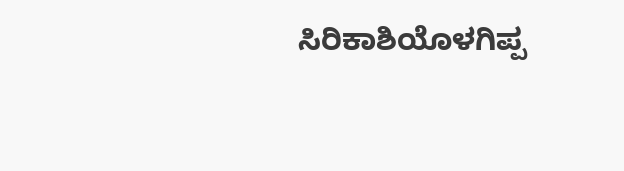ಸಿರಿಕಾಶಿಯೊಳಗಿಪ್ಪ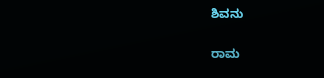ಶಿವನು

ರಾಮ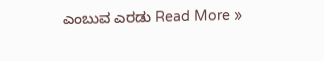ಎಂಬುವ ಎರಡು Read More »